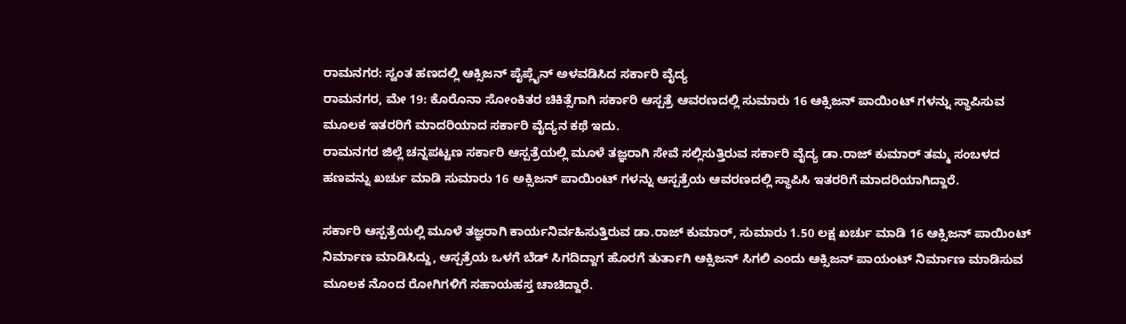ರಾಮನಗರ: ಸ್ವಂತ ಹಣದಲ್ಲಿ ಆಕ್ಸಿಜನ್ ಪೈಪ್ಲೈನ್ ಅಳವಡಿಸಿದ ಸರ್ಕಾರಿ ವೈದ್ಯ
ರಾಮನಗರ, ಮೇ 19: ಕೊರೊನಾ ಸೋಂಕಿತರ ಚಿಕಿತ್ಸೆಗಾಗಿ ಸರ್ಕಾರಿ ಆಸ್ಪತ್ರೆ ಆವರಣದಲ್ಲಿ ಸುಮಾರು 16 ಆಕ್ಸಿಜನ್ ಪಾಯಿಂಟ್ ಗಳನ್ನು ಸ್ಥಾಪಿಸುವ ಮೂಲಕ ಇತರರಿಗೆ ಮಾದರಿಯಾದ ಸರ್ಕಾರಿ ವೈದ್ಯನ ಕಥೆ ಇದು.
ರಾಮನಗರ ಜಿಲ್ಲೆ ಚನ್ನಪಟ್ಟಣ ಸರ್ಕಾರಿ ಆಸ್ಪತ್ರೆಯಲ್ಲಿ ಮೂಳೆ ತಜ್ಞರಾಗಿ ಸೇವೆ ಸಲ್ಲಿಸುತ್ತಿರುವ ಸರ್ಕಾರಿ ವೈದ್ಯ ಡಾ.ರಾಜ್ ಕುಮಾರ್ ತಮ್ಮ ಸಂಬಳದ ಹಣವನ್ನು ಖರ್ಚು ಮಾಡಿ ಸುಮಾರು 16 ಅಕ್ಸಿಜನ್ ಪಾಯಿಂಟ್ ಗಳನ್ನು ಆಸ್ಪತ್ರೆಯ ಆವರಣದಲ್ಲಿ ಸ್ಥಾಪಿಸಿ ಇತರರಿಗೆ ಮಾದರಿಯಾಗಿದ್ದಾರೆ.

ಸರ್ಕಾರಿ ಆಸ್ಪತ್ರೆಯಲ್ಲಿ ಮೂಳೆ ತಜ್ಞರಾಗಿ ಕಾರ್ಯನಿರ್ವಹಿಸುತ್ತಿರುವ ಡಾ.ರಾಜ್ ಕುಮಾರ್, ಸುಮಾರು 1.50 ಲಕ್ಷ ಖರ್ಚು ಮಾಡಿ 16 ಆಕ್ಸಿಜನ್ ಪಾಯಿಂಟ್ ನಿರ್ಮಾಣ ಮಾಡಿಸಿದ್ದು, ಆಸ್ಪತ್ರೆಯ ಒಳಗೆ ಬೆಡ್ ಸಿಗದಿದ್ದಾಗ ಹೊರಗೆ ತುರ್ತಾಗಿ ಆಕ್ಸಿಜನ್ ಸಿಗಲಿ ಎಂದು ಆಕ್ಸಿಜನ್ ಪಾಯಂಟ್ ನಿರ್ಮಾಣ ಮಾಡಿಸುವ ಮೂಲಕ ನೊಂದ ರೋಗಿಗಳಿಗೆ ಸಹಾಯಹಸ್ತ ಚಾಚಿದ್ದಾರೆ.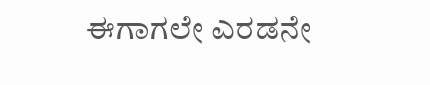ಈಗಾಗಲೇ ಎರಡನೇ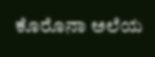ಕೊರೊನಾ ಅಲೆಯ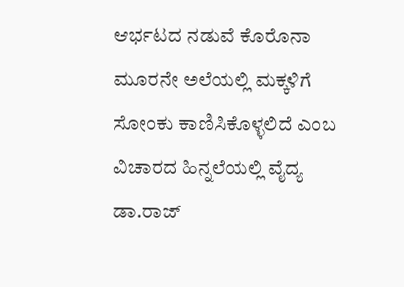ಆರ್ಭಟದ ನಡುವೆ ಕೊರೊನಾ ಮೂರನೇ ಅಲೆಯಲ್ಲಿ ಮಕ್ಕಳಿಗೆ ಸೋಂಕು ಕಾಣಿಸಿಕೊಳ್ಳಲಿದೆ ಎಂಬ ವಿಚಾರದ ಹಿನ್ನಲೆಯಲ್ಲಿ ವೈದ್ಯ ಡಾ.ರಾಜ್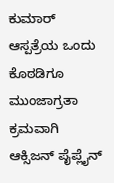ಕುಮಾರ್ ಆಸ್ಪತ್ರೆಯ ಒಂದು ಕೊಠಡಿಗೂ ಮುಂಜಾಗ್ರತಾ ಕ್ರಮವಾಗಿ ಆಕ್ಸಿಜನ್ ಪೈಪ್ಲೈನ್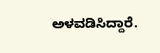ಅಳವಡಿಸಿದ್ದಾರೆ.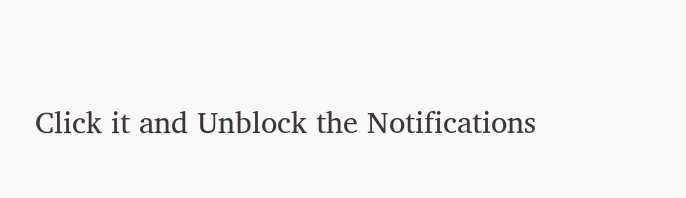Click it and Unblock the Notifications